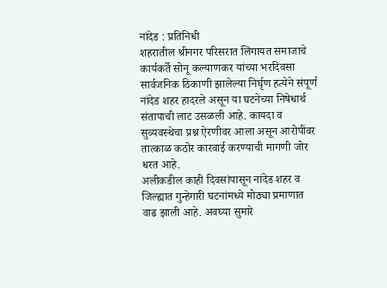नांदेड : प्रतिनिधी
शहरातील श्रीनगर परिसरात लिंगायत समाजाचे कार्यकर्ते सोनू कल्याणकर यांच्या भरदिवसा सार्वजनिक ठिकाणी झालेल्या निर्घृण हत्येने संपूर्ण नांदेड शहर हादरले असून या घटनेच्या निषेधार्थ संतापाची लाट उसळली आहे. कायदा व सुव्यवस्थेचा प्रश्न ऐरणीवर आला असून आरोपींवर तात्काळ कठोर कारवाई करण्याची मागणी जोर धरत आहे.
अलीकडील काही दिवसांपासून नांदेड शहर व जिल्ह्यात गुन्हेगारी घटनांमध्ये मोठ्या प्रमाणात वाढ झाली आहे. अवघ्या सुमारे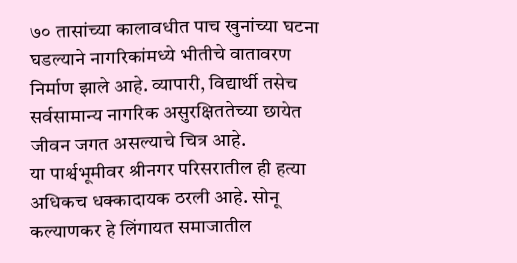७० तासांच्या कालावधीत पाच खुनांच्या घटना घडल्याने नागरिकांमध्ये भीतीचे वातावरण निर्माण झाले आहे. व्यापारी, विद्यार्थी तसेच सर्वसामान्य नागरिक असुरक्षिततेच्या छायेत जीवन जगत असल्याचे चित्र आहे.
या पार्श्वभूमीवर श्रीनगर परिसरातील ही हत्या अधिकच धक्कादायक ठरली आहे. सोनू कल्याणकर हे लिंगायत समाजातील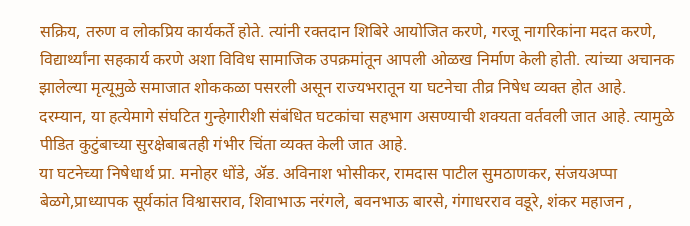सक्रिय, तरुण व लोकप्रिय कार्यकर्ते होते. त्यांनी रक्तदान शिबिरे आयोजित करणे, गरजू नागरिकांना मदत करणे, विद्यार्थ्यांना सहकार्य करणे अशा विविध सामाजिक उपक्रमांतून आपली ओळख निर्माण केली होती. त्यांच्या अचानक झालेल्या मृत्यूमुळे समाजात शोककळा पसरली असून राज्यभरातून या घटनेचा तीव्र निषेध व्यक्त होत आहे.
दरम्यान, या हत्येमागे संघटित गुन्हेगारीशी संबंधित घटकांचा सहभाग असण्याची शक्यता वर्तवली जात आहे. त्यामुळे पीडित कुटुंबाच्या सुरक्षेबाबतही गंभीर चिंता व्यक्त केली जात आहे.
या घटनेच्या निषेधार्थ प्रा. मनोहर धोंडे, ॲड. अविनाश भोसीकर, रामदास पाटील सुमठाणकर, संजयअप्पा बेळगे,प्राध्यापक सूर्यकांत विश्वासराव, शिवाभाऊ नरंगले, बवनभाऊ बारसे, गंगाधरराव वडूरे, शंकर महाजन ,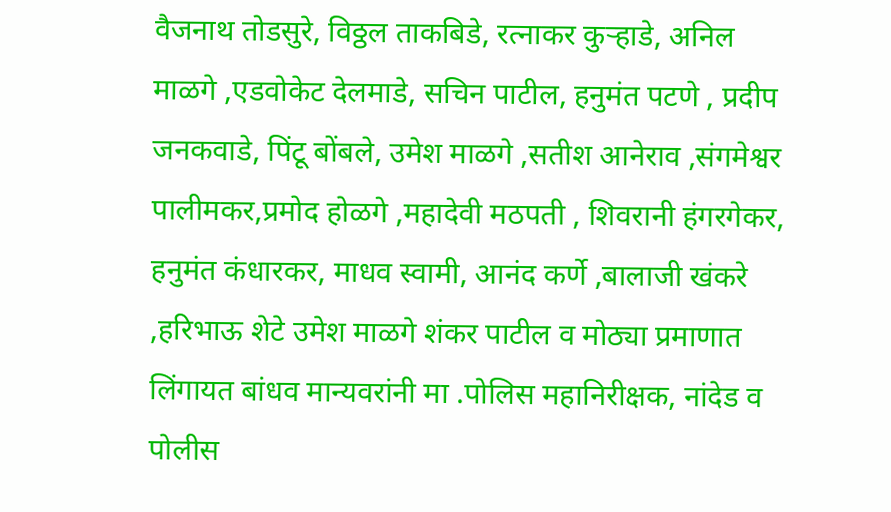वैजनाथ तोडसुरे, विठ्ठल ताकबिडे, रत्नाकर कुऱ्हाडे, अनिल माळगे ,एडवोकेट देलमाडे, सचिन पाटील, हनुमंत पटणे , प्रदीप जनकवाडे, पिंटू बोंबले, उमेश माळगे ,सतीश आनेराव ,संगमेश्वर पालीमकर,प्रमोद होळगे ,महादेवी मठपती , शिवरानी हंगरगेकर, हनुमंत कंधारकर, माधव स्वामी, आनंद कर्णे ,बालाजी खंकरे ,हरिभाऊ शेटे उमेश माळगे शंकर पाटील व मोठ्या प्रमाणात लिंगायत बांधव मान्यवरांनी मा .पोलिस महानिरीक्षक, नांदेड व पोलीस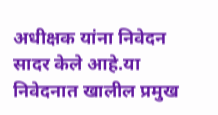अधीक्षक यांना निवेदन सादर केले आहे.या निवेदनात खालील प्रमुख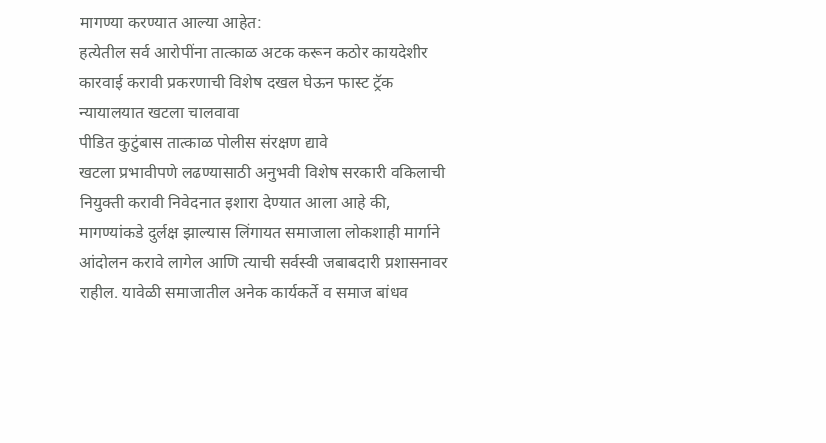मागण्या करण्यात आल्या आहेत:
हत्येतील सर्व आरोपींना तात्काळ अटक करून कठोर कायदेशीर कारवाई करावी प्रकरणाची विशेष दखल घेऊन फास्ट ट्रॅक न्यायालयात खटला चालवावा
पीडित कुटुंबास तात्काळ पोलीस संरक्षण द्यावे
खटला प्रभावीपणे लढण्यासाठी अनुभवी विशेष सरकारी वकिलाची नियुक्ती करावी निवेदनात इशारा देण्यात आला आहे की, मागण्यांकडे दुर्लक्ष झाल्यास लिंगायत समाजाला लोकशाही मार्गाने आंदोलन करावे लागेल आणि त्याची सर्वस्वी जबाबदारी प्रशासनावर राहील. यावेळी समाजातील अनेक कार्यकर्ते व समाज बांधव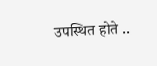उपस्थित होते ..